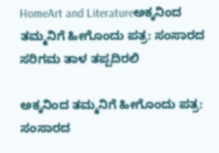HomeArt and Literatureಅಕ್ಕನಿಂದ ತಮ್ಮನಿಗೆ ಹೀಗೊಂದು ಪತ್ರ: ಸಂಸಾರದ ಸರಿಗಮ ತಾಳ ತಪ್ಪದಿರಲಿ

ಅಕ್ಕನಿಂದ ತಮ್ಮನಿಗೆ ಹೀಗೊಂದು ಪತ್ರ: ಸಂಸಾರದ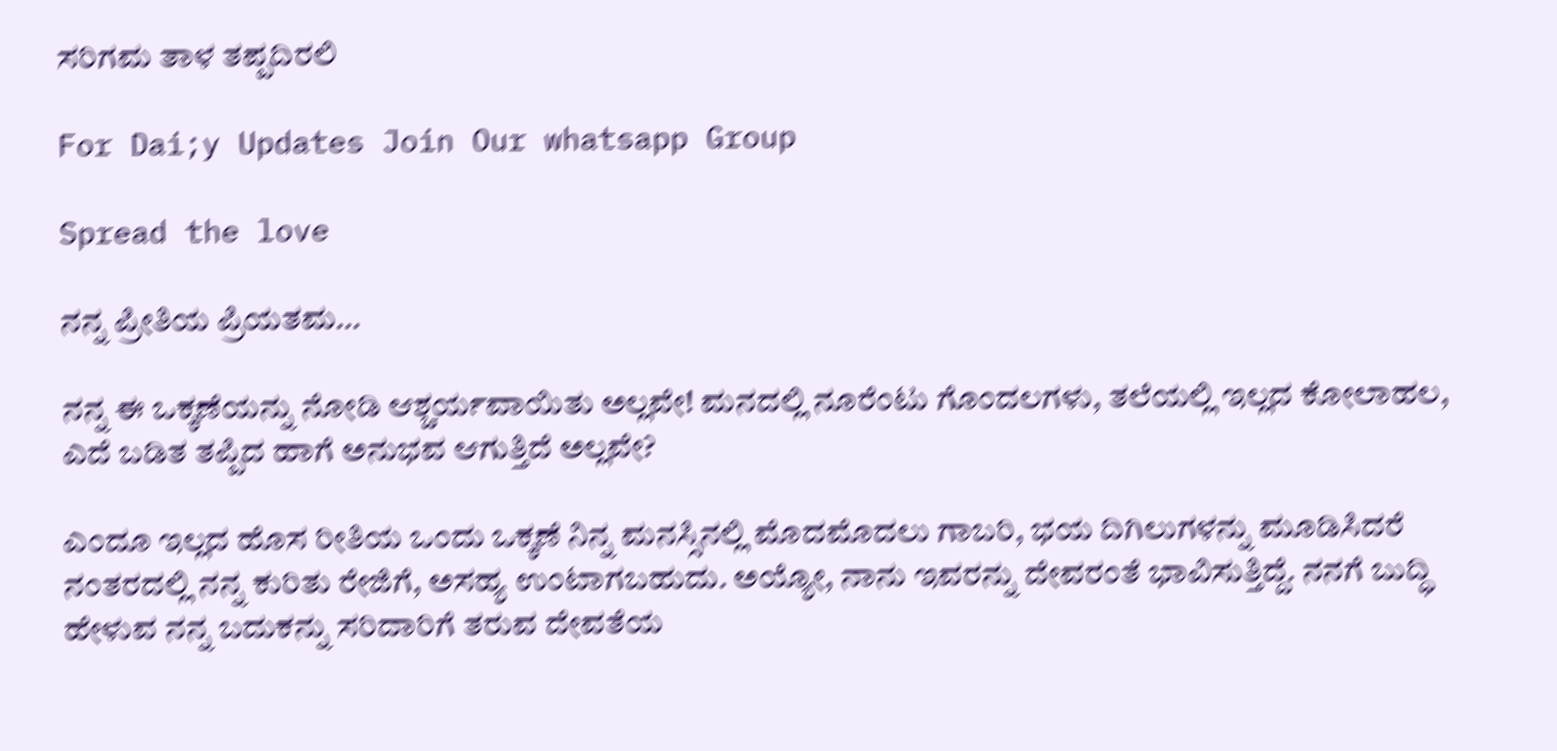ಸರಿಗಮ ತಾಳ ತಪ್ಪದಿರಲಿ

For Dai;y Updates Join Our whatsapp Group

Spread the love

ನನ್ನ ಪ್ರೀತಿಯ ಪ್ರಿಯತಮ…

ನನ್ನ ಈ ಒಕ್ಕಣೆಯನ್ನು ನೋಡಿ ಆಶ್ಚರ್ಯವಾಯಿತು ಅಲ್ಲವೇ! ಮನದಲ್ಲಿ ನೂರೆಂಟು ಗೊಂದಲಗಳು, ತಲೆಯಲ್ಲಿ ಇಲ್ಲದ ಕೋಲಾಹಲ, ಎದೆ ಬಡಿತ ತಪ್ಪಿದ ಹಾಗೆ ಅನುಭವ ಆಗುತ್ತಿದೆ ಅಲ್ಲವೇ?

ಎಂದೂ ಇಲ್ಲದ ಹೊಸ ರೀತಿಯ ಒಂದು ಒಕ್ಕಣೆ ನಿನ್ನ ಮನಸ್ಸಿನಲ್ಲಿ ಮೊದಮೊದಲು ಗಾಬರಿ, ಭಯ ದಿಗಿಲುಗಳನ್ನು ಮೂಡಿಸಿದರೆ ನಂತರದಲ್ಲಿ ನನ್ನ ಕುರಿತು ರೇಜಿಗೆ, ಅಸಹ್ಯ ಉಂಟಾಗಬಹುದು. ಅಯ್ಯೋ, ನಾನು ಇವರನ್ನು ದೇವರಂತೆ ಭಾವಿಸುತ್ತಿದ್ದೆ. ನನಗೆ ಬುದ್ಧಿ ಹೇಳುವ ನನ್ನ ಬದುಕನ್ನು ಸರಿದಾರಿಗೆ ತರುವ ದೇವತೆಯ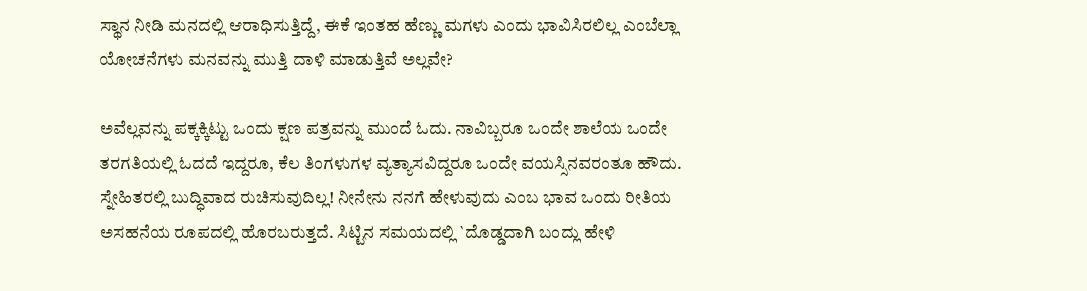ಸ್ಥಾನ ನೀಡಿ ಮನದಲ್ಲಿ ಆರಾಧಿಸುತ್ತಿದ್ದೆ, ಈಕೆ ಇಂತಹ ಹೆಣ್ಣು ಮಗಳು ಎಂದು ಭಾವಿಸಿರಲಿಲ್ಲ ಎಂಬೆಲ್ಲಾ ಯೋಚನೆಗಳು ಮನವನ್ನು ಮುತ್ತಿ ದಾಳಿ ಮಾಡುತ್ತಿವೆ ಅಲ್ಲವೇ?

ಅವೆಲ್ಲವನ್ನು ಪಕ್ಕಕ್ಕಿಟ್ಟು ಒಂದು ಕ್ಷಣ ಪತ್ರವನ್ನು ಮುಂದೆ ಓದು. ನಾವಿಬ್ಬರೂ ಒಂದೇ ಶಾಲೆಯ ಒಂದೇ ತರಗತಿಯಲ್ಲಿ ಓದದೆ ಇದ್ದರೂ, ಕೆಲ ತಿಂಗಳುಗಳ ವ್ಯತ್ಯಾಸವಿದ್ದರೂ ಒಂದೇ ವಯಸ್ಸಿನವರಂತೂ ಹೌದು. ಸ್ನೇಹಿತರಲ್ಲಿ ಬುದ್ಧಿವಾದ ರುಚಿಸುವುದಿಲ್ಲ! ನೀನೇನು ನನಗೆ ಹೇಳುವುದು ಎಂಬ ಭಾವ ಒಂದು ರೀತಿಯ ಅಸಹನೆಯ ರೂಪದಲ್ಲಿ ಹೊರಬರುತ್ತದೆ. ಸಿಟ್ಟಿನ ಸಮಯದಲ್ಲಿ `ದೊಡ್ಡದಾಗಿ ಬಂದ್ಲು ಹೇಳಿ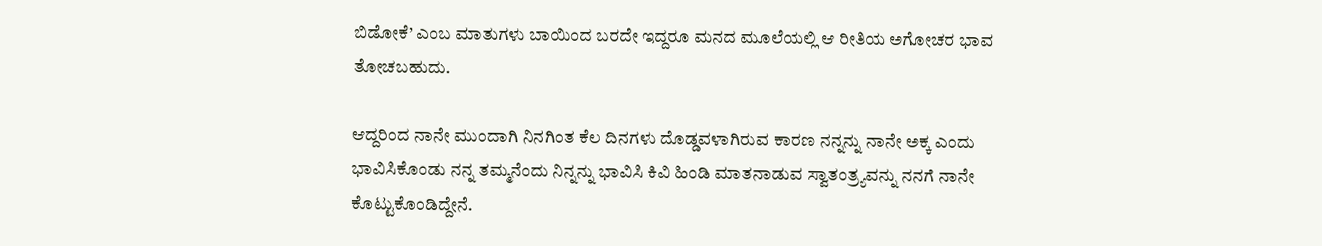ಬಿಡೋಕೆ’ ಎಂಬ ಮಾತುಗಳು ಬಾಯಿಂದ ಬರದೇ ಇದ್ದರೂ ಮನದ ಮೂಲೆಯಲ್ಲಿ ಆ ರೀತಿಯ ಅಗೋಚರ ಭಾವ ತೋಚಬಹುದು.

ಆದ್ದರಿಂದ ನಾನೇ ಮುಂದಾಗಿ ನಿನಗಿಂತ ಕೆಲ ದಿನಗಳು ದೊಡ್ಡವಳಾಗಿರುವ ಕಾರಣ ನನ್ನನ್ನು ನಾನೇ ಅಕ್ಕ ಎಂದು ಭಾವಿಸಿಕೊಂಡು ನನ್ನ ತಮ್ಮನೆಂದು ನಿನ್ನನ್ನು ಭಾವಿಸಿ ಕಿವಿ ಹಿಂಡಿ ಮಾತನಾಡುವ ಸ್ವಾತಂತ್ರ‍್ಯವನ್ನು ನನಗೆ ನಾನೇ ಕೊಟ್ಟುಕೊಂಡಿದ್ದೇನೆ.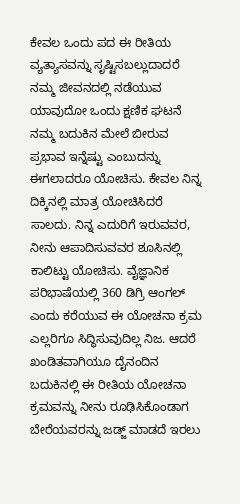ಕೇವಲ ಒಂದು ಪದ ಈ ರೀತಿಯ ವ್ಯತ್ಯಾಸವನ್ನು ಸೃಷ್ಟಿಸಬಲ್ಲುದಾದರೆ ನಮ್ಮ ಜೀವನದಲ್ಲಿ ನಡೆಯುವ ಯಾವುದೋ ಒಂದು ಕ್ಷಣಿಕ ಘಟನೆ ನಮ್ಮ ಬದುಕಿನ ಮೇಲೆ ಬೀರುವ ಪ್ರಭಾವ ಇನ್ನೆಷ್ಟು ಎಂಬುದನ್ನು ಈಗಲಾದರೂ ಯೋಚಿಸು. ಕೇವಲ ನಿನ್ನ ದಿಕ್ಕಿನಲ್ಲಿ ಮಾತ್ರ ಯೋಚಿಸಿದರೆ ಸಾಲದು. ನಿನ್ನ ಎದುರಿಗೆ ಇರುವವರ, ನೀನು ಆಪಾದಿಸುವವರ ಶೂಸಿನಲ್ಲಿ ಕಾಲಿಟ್ಟು ಯೋಚಿಸು. ವೈಜ್ಞಾನಿಕ ಪರಿಭಾಷೆಯಲ್ಲಿ 360 ಡಿಗ್ರಿ ಆಂಗಲ್ ಎಂದು ಕರೆಯುವ ಈ ಯೋಚನಾ ಕ್ರಮ ಎಲ್ಲರಿಗೂ ಸಿದ್ಧಿಸುವುದಿಲ್ಲ ನಿಜ. ಆದರೆ ಖಂಡಿತವಾಗಿಯೂ ದೈನಂದಿನ ಬದುಕಿನಲ್ಲಿ ಈ ರೀತಿಯ ಯೋಚನಾ ಕ್ರಮವನ್ನು ನೀನು ರೂಢಿಸಿಕೊಂಡಾಗ ಬೇರೆಯವರನ್ನು ಜಡ್ಜ್ ಮಾಡದೆ ಇರಲು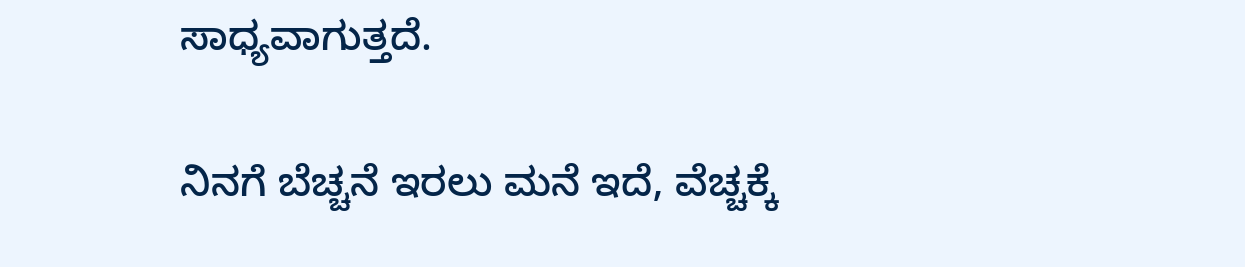ಸಾಧ್ಯವಾಗುತ್ತದೆ.

ನಿನಗೆ ಬೆಚ್ಚನೆ ಇರಲು ಮನೆ ಇದೆ, ವೆಚ್ಚಕ್ಕೆ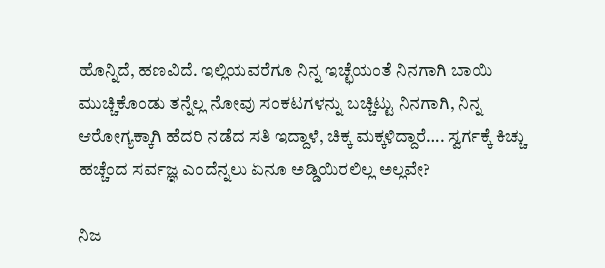ಹೊನ್ನಿದೆ, ಹಣವಿದೆ. ಇಲ್ಲಿಯವರೆಗೂ ನಿನ್ನ ಇಚ್ಛೆಯಂತೆ ನಿನಗಾಗಿ ಬಾಯಿ ಮುಚ್ಚಿಕೊಂಡು ತನ್ನೆಲ್ಲ ನೋವು ಸಂಕಟಗಳನ್ನು ಬಚ್ಚಿಟ್ಟು ನಿನಗಾಗಿ, ನಿನ್ನ ಆರೋಗ್ಯಕ್ಕಾಗಿ ಹೆದರಿ ನಡೆದ ಸತಿ ಇದ್ದಾಳೆ, ಚಿಕ್ಕ ಮಕ್ಕಳಿದ್ದಾರೆ…. ಸ್ವರ್ಗಕ್ಕೆ ಕಿಚ್ಚು ಹಚ್ಚೆಂದ ಸರ್ವಜ್ಞ ಎಂದೆನ್ನಲು ಏನೂ ಅಡ್ಡಿಯಿರಲಿಲ್ಲ ಅಲ್ಲವೇ?

ನಿಜ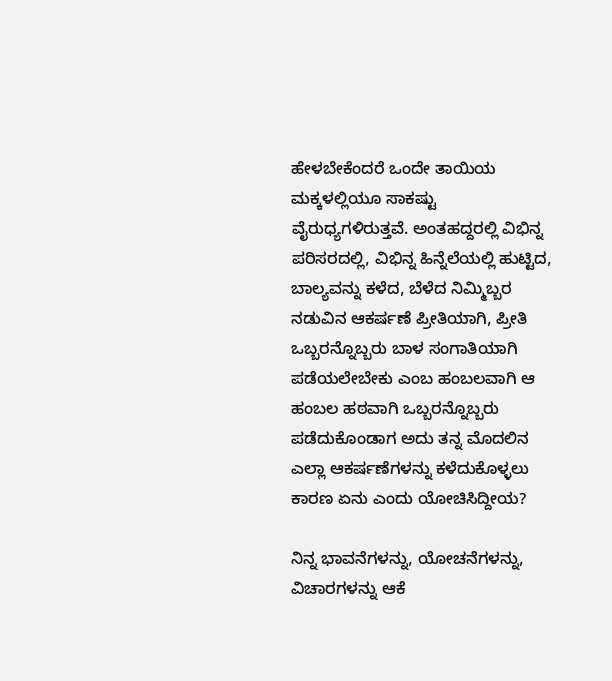ಹೇಳಬೇಕೆಂದರೆ ಒಂದೇ ತಾಯಿಯ ಮಕ್ಕಳಲ್ಲಿಯೂ ಸಾಕಷ್ಟು ವೈರುಧ್ಯಗಳಿರುತ್ತವೆ. ಅಂತಹದ್ದರಲ್ಲಿ ವಿಭಿನ್ನ ಪರಿಸರದಲ್ಲಿ, ವಿಭಿನ್ನ ಹಿನ್ನೆಲೆಯಲ್ಲಿ ಹುಟ್ಟಿದ, ಬಾಲ್ಯವನ್ನು ಕಳೆದ, ಬೆಳೆದ ನಿಮ್ಮಿಬ್ಬರ ನಡುವಿನ ಆಕರ್ಷಣೆ ಪ್ರೀತಿಯಾಗಿ, ಪ್ರೀತಿ ಒಬ್ಬರನ್ನೊಬ್ಬರು ಬಾಳ ಸಂಗಾತಿಯಾಗಿ ಪಡೆಯಲೇಬೇಕು ಎಂಬ ಹಂಬಲವಾಗಿ ಆ ಹಂಬಲ ಹಠವಾಗಿ ಒಬ್ಬರನ್ನೊಬ್ಬರು ಪಡೆದುಕೊಂಡಾಗ ಅದು ತನ್ನ ಮೊದಲಿನ ಎಲ್ಲಾ ಆಕರ್ಷಣೆಗಳನ್ನು ಕಳೆದುಕೊಳ್ಳಲು ಕಾರಣ ಏನು ಎಂದು ಯೋಚಿಸಿದ್ದೀಯ?

ನಿನ್ನ ಭಾವನೆಗಳನ್ನು, ಯೋಚನೆಗಳನ್ನು, ವಿಚಾರಗಳನ್ನು ಆಕೆ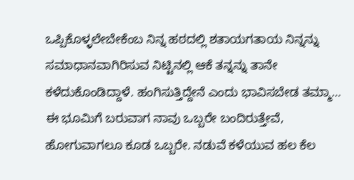ಒಪ್ಪಿಕೊಳ್ಳಲೇಬೇಕೆಂಬ ನಿನ್ನ ಹಠದಲ್ಲಿ ಶತಾಯಗತಾಯ ನಿನ್ನನ್ನು ಸಮಾಧಾನವಾಗಿರಿಸುವ ನಿಟ್ಟಿನಲ್ಲಿ ಆಕೆ ತನ್ನನ್ನು ತಾನೇ ಕಳೆದುಕೊಂಡಿದ್ದಾಳೆ. ಹಂಗಿಸುತ್ತಿದ್ದೇನೆ ಎಂದು ಭಾವಿಸಬೇಡ ತಮ್ಮಾ… ಈ ಭೂಮಿಗೆ ಬರುವಾಗ ನಾವು ಒಬ್ಬರೇ ಬಂದಿರುತ್ತೇವೆ, ಹೋಗುವಾಗಲೂ ಕೂಡ ಒಬ್ಬರೇ. ನಡುವೆ ಕಳೆಯುವ ಹಲ ಕೆಲ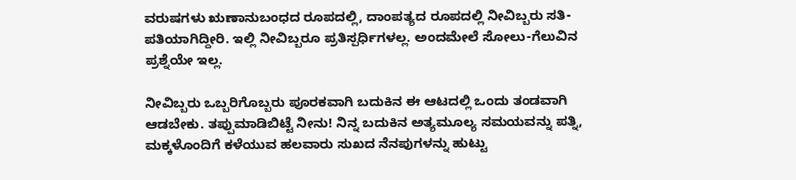ವರುಷಗಳು ಋಣಾನುಬಂಧದ ರೂಪದಲ್ಲಿ, ದಾಂಪತ್ಯದ ರೂಪದಲ್ಲಿ ನೀವಿಬ್ಬರು ಸತಿ-ಪತಿಯಾಗಿದ್ದೀರಿ. ಇಲ್ಲಿ ನೀವಿಬ್ಬರೂ ಪ್ರತಿಸ್ಪರ್ಧಿಗಳಲ್ಲ. ಅಂದಮೇಲೆ ಸೋಲು-ಗೆಲುವಿನ ಪ್ರಶ್ನೆಯೇ ಇಲ್ಲ.

ನೀವಿಬ್ಬರು ಒಬ್ಬರಿಗೊಬ್ಬರು ಪೂರಕವಾಗಿ ಬದುಕಿನ ಈ ಆಟದಲ್ಲಿ ಒಂದು ತಂಡವಾಗಿ ಆಡಬೇಕು. ತಪ್ಪುಮಾಡಿಬಿಟ್ಟೆ ನೀನು! ನಿನ್ನ ಬದುಕಿನ ಅತ್ಯಮೂಲ್ಯ ಸಮಯವನ್ನು ಪತ್ನಿ, ಮಕ್ಕಳೊಂದಿಗೆ ಕಳೆಯುವ ಹಲವಾರು ಸುಖದ ನೆನಪುಗಳನ್ನು ಹುಟ್ಟು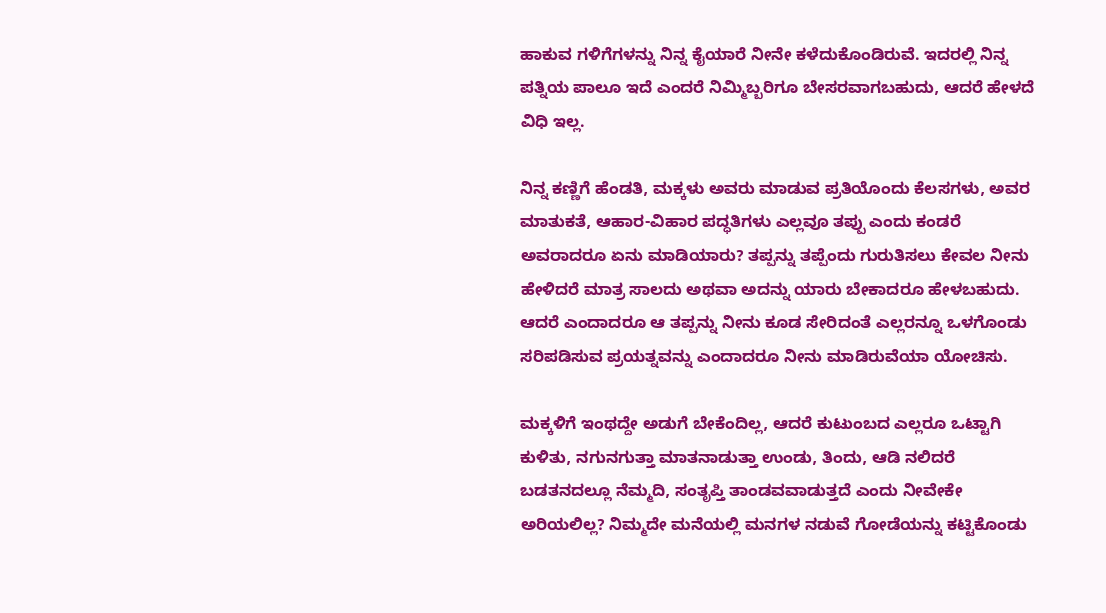ಹಾಕುವ ಗಳಿಗೆಗಳನ್ನು ನಿನ್ನ ಕೈಯಾರೆ ನೀನೇ ಕಳೆದುಕೊಂಡಿರುವೆ. ಇದರಲ್ಲಿ ನಿನ್ನ ಪತ್ನಿಯ ಪಾಲೂ ಇದೆ ಎಂದರೆ ನಿಮ್ಮಿಬ್ಬರಿಗೂ ಬೇಸರವಾಗಬಹುದು, ಆದರೆ ಹೇಳದೆ ವಿಧಿ ಇಲ್ಲ.

ನಿನ್ನ ಕಣ್ಣಿಗೆ ಹೆಂಡತಿ, ಮಕ್ಕಳು ಅವರು ಮಾಡುವ ಪ್ರತಿಯೊಂದು ಕೆಲಸಗಳು, ಅವರ ಮಾತುಕತೆ, ಆಹಾರ-ವಿಹಾರ ಪದ್ಧತಿಗಳು ಎಲ್ಲವೂ ತಪ್ಪು ಎಂದು ಕಂಡರೆ ಅವರಾದರೂ ಏನು ಮಾಡಿಯಾರು? ತಪ್ಪನ್ನು ತಪ್ಪೆಂದು ಗುರುತಿಸಲು ಕೇವಲ ನೀನು ಹೇಳಿದರೆ ಮಾತ್ರ ಸಾಲದು ಅಥವಾ ಅದನ್ನು ಯಾರು ಬೇಕಾದರೂ ಹೇಳಬಹುದು. ಆದರೆ ಎಂದಾದರೂ ಆ ತಪ್ಪನ್ನು ನೀನು ಕೂಡ ಸೇರಿದಂತೆ ಎಲ್ಲರನ್ನೂ ಒಳಗೊಂಡು ಸರಿಪಡಿಸುವ ಪ್ರಯತ್ನವನ್ನು ಎಂದಾದರೂ ನೀನು ಮಾಡಿರುವೆಯಾ ಯೋಚಿಸು.

ಮಕ್ಕಳಿಗೆ ಇಂಥದ್ದೇ ಅಡುಗೆ ಬೇಕೆಂದಿಲ್ಲ, ಆದರೆ ಕುಟುಂಬದ ಎಲ್ಲರೂ ಒಟ್ಟಾಗಿ ಕುಳಿತು, ನಗುನಗುತ್ತಾ ಮಾತನಾಡುತ್ತಾ ಉಂಡು, ತಿಂದು, ಆಡಿ ನಲಿದರೆ ಬಡತನದಲ್ಲೂ ನೆಮ್ಮದಿ, ಸಂತೃಪ್ತಿ ತಾಂಡವವಾಡುತ್ತದೆ ಎಂದು ನೀವೇಕೇ ಅರಿಯಲಿಲ್ಲ? ನಿಮ್ಮದೇ ಮನೆಯಲ್ಲಿ ಮನಗಳ ನಡುವೆ ಗೋಡೆಯನ್ನು ಕಟ್ಟಿಕೊಂಡು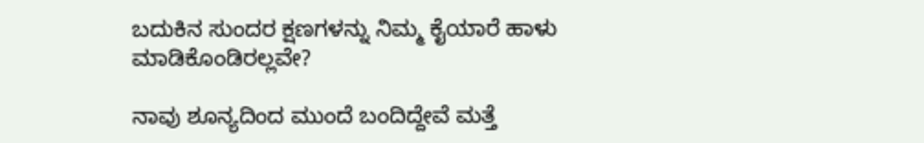ಬದುಕಿನ ಸುಂದರ ಕ್ಷಣಗಳನ್ನು ನಿಮ್ಮ ಕೈಯಾರೆ ಹಾಳು ಮಾಡಿಕೊಂಡಿರಲ್ಲವೇ?

ನಾವು ಶೂನ್ಯದಿಂದ ಮುಂದೆ ಬಂದಿದ್ದೇವೆ ಮತ್ತೆ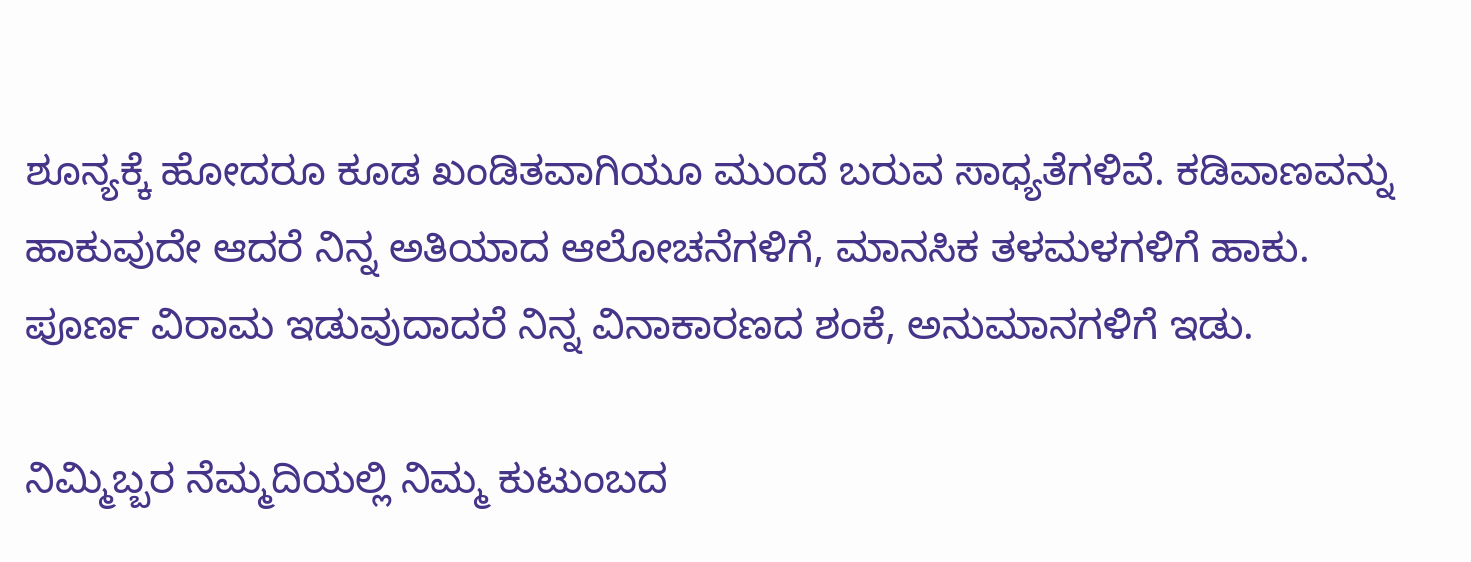ಶೂನ್ಯಕ್ಕೆ ಹೋದರೂ ಕೂಡ ಖಂಡಿತವಾಗಿಯೂ ಮುಂದೆ ಬರುವ ಸಾಧ್ಯತೆಗಳಿವೆ. ಕಡಿವಾಣವನ್ನು ಹಾಕುವುದೇ ಆದರೆ ನಿನ್ನ ಅತಿಯಾದ ಆಲೋಚನೆಗಳಿಗೆ, ಮಾನಸಿಕ ತಳಮಳಗಳಿಗೆ ಹಾಕು. ಪೂರ್ಣ ವಿರಾಮ ಇಡುವುದಾದರೆ ನಿನ್ನ ವಿನಾಕಾರಣದ ಶಂಕೆ, ಅನುಮಾನಗಳಿಗೆ ಇಡು.

ನಿಮ್ಮಿಬ್ಬರ ನೆಮ್ಮದಿಯಲ್ಲಿ ನಿಮ್ಮ ಕುಟುಂಬದ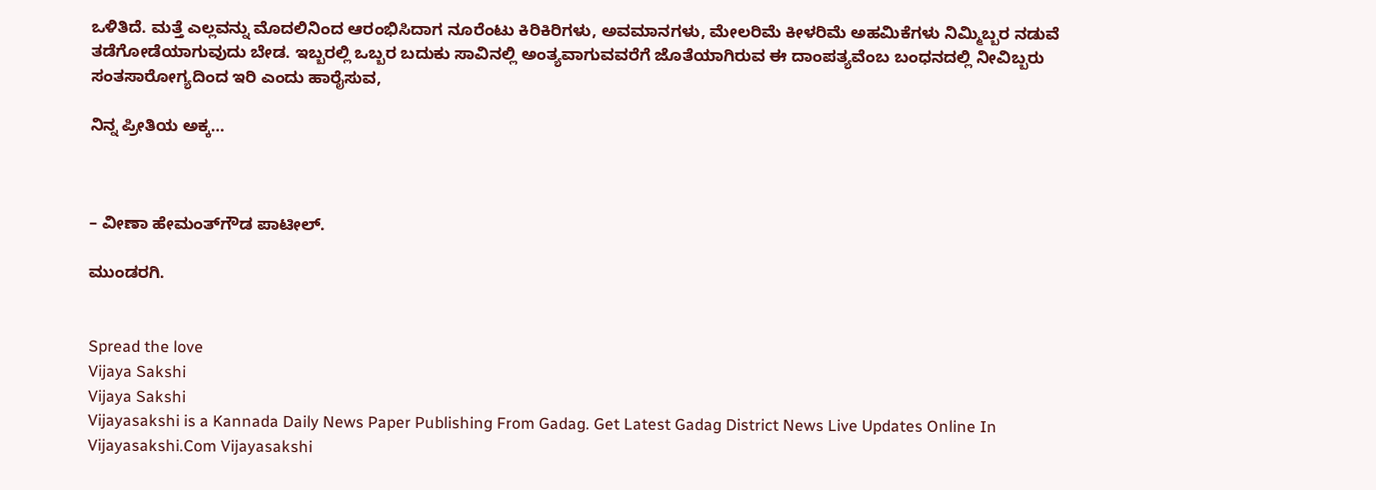ಒಳಿತಿದೆ. ಮತ್ತೆ ಎಲ್ಲವನ್ನು ಮೊದಲಿನಿಂದ ಆರಂಭಿಸಿದಾಗ ನೂರೆಂಟು ಕಿರಿಕಿರಿಗಳು, ಅವಮಾನಗಳು, ಮೇಲರಿಮೆ ಕೀಳರಿಮೆ ಅಹಮಿಕೆಗಳು ನಿಮ್ಮಿಬ್ಬರ ನಡುವೆ ತಡೆಗೋಡೆಯಾಗುವುದು ಬೇಡ. ಇಬ್ಬರಲ್ಲಿ ಒಬ್ಬರ ಬದುಕು ಸಾವಿನಲ್ಲಿ ಅಂತ್ಯವಾಗುವವರೆಗೆ ಜೊತೆಯಾಗಿರುವ ಈ ದಾಂಪತ್ಯವೆಂಬ ಬಂಧನದಲ್ಲಿ ನೀವಿಬ್ಬರು ಸಂತಸಾರೋಗ್ಯದಿಂದ ಇರಿ ಎಂದು ಹಾರೈಸುವ,

ನಿನ್ನ ಪ್ರೀತಿಯ ಅಕ್ಕ…



– ವೀಣಾ ಹೇಮಂತ್‌ಗೌಡ ಪಾಟೀಲ್.

ಮುಂಡರಗಿ.


Spread the love
Vijaya Sakshi
Vijaya Sakshi
Vijayasakshi is a Kannada Daily News Paper Publishing From Gadag. Get Latest Gadag District News Live Updates Online In Vijayasakshi.Com Vijayasakshi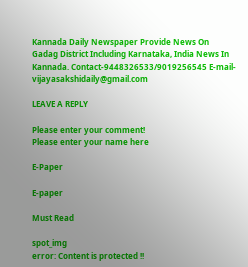Kannada Daily Newspaper Provide News On Gadag District Including Karnataka, India News In Kannada. Contact-9448326533/9019256545 E-mail-vijayasakshidaily@gmail.com

LEAVE A REPLY

Please enter your comment!
Please enter your name here

E-Paper

E-paper

Must Read

spot_img
error: Content is protected !!